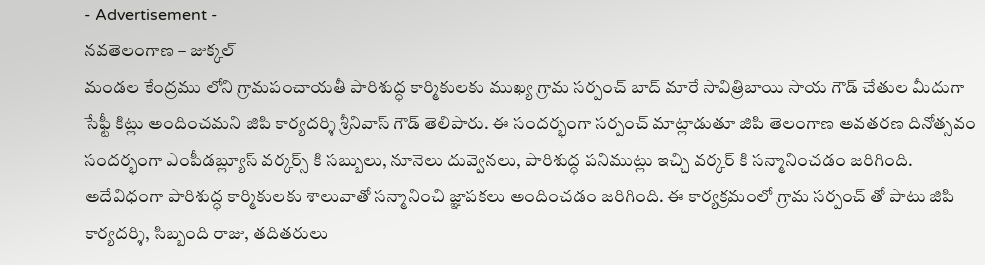- Advertisement -
నవతెలంగాణ – జుక్కల్
మండల కేంద్రము లోని గ్రామపంచాయతీ పారిశుద్ధ కార్మికులకు ముఖ్య గ్రామ సర్పంచ్ బాద్ మారే సావిత్రిబాయి సాయ గౌడ్ చేతుల మీదుగా సేఫ్టీ కిట్లు అందించమని జిపి కార్యదర్శి శ్రీనివాస్ గౌడ్ తెలిపారు. ఈ సందర్భంగా సర్పంచ్ మాట్లాడుతూ జిపి తెలంగాణ అవతరణ దినోత్సవం సందర్భంగా ఎంపీడబ్ల్యూస్ వర్కర్స్ కి సబ్బులు, నూనెలు దువ్వెనలు, పారిశుద్ధ పనిముట్లు ఇచ్చి వర్కర్ కి సన్మానించడం జరిగింది. అదేవిధంగా పారిశుద్ధ కార్మికులకు శాలువాతో సన్మానించి జ్ఞాపకలు అందించడం జరిగింది. ఈ కార్యక్రమంలో గ్రామ సర్పంచ్ తో పాటు జిపి కార్యదర్శి, సిబ్బంది రాజు, తదితరులు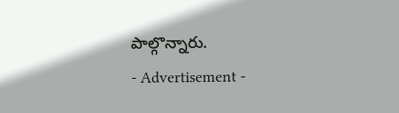పాల్గొన్నారు.
- Advertisement -